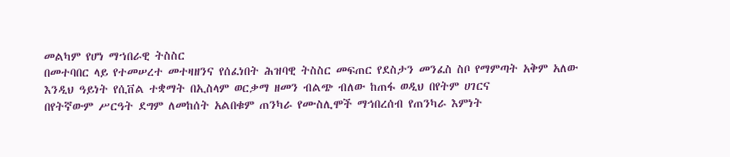መልካም የሆነ ማኀበራዊ ትስስር
በመተባበር ላይ የተመሠረተ መተዛዘንና የሰፈነበት ሕዝባዊ ትስስር መፍጠር የደስታን መንፈስ ስቦ የማምጣት አቅም አለው
እንዲህ ዓይነት የሲቨል ተቋማት በኢስላም ወርቃማ ዘመን ብልጭ ብለው ከጠፋ ወዲህ በየትም ሀገርና
በየትኛውም ሥርዓት ደግም ለመከሰት አልበቁም ጠንካራ የሙስሊሞች ማኅበረሰብ የጠንካራ እምነት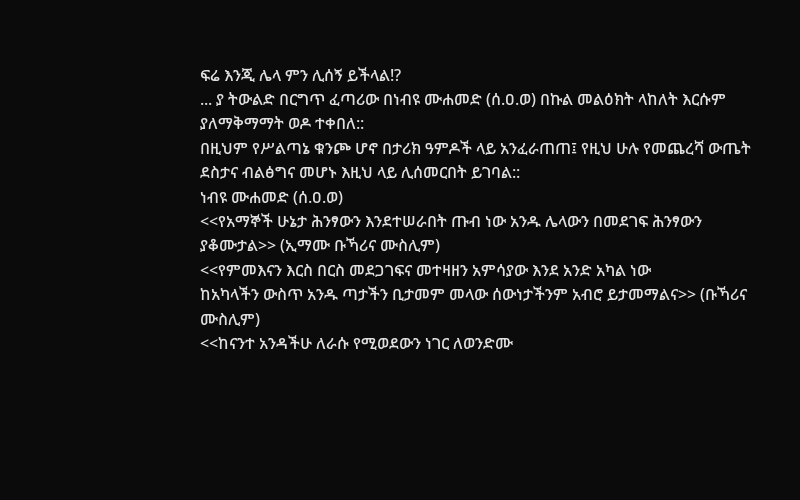ፍሬ እንጂ ሌላ ምን ሊሰኝ ይችላል!?
... ያ ትውልድ በርግጥ ፈጣሪው በነብዩ ሙሐመድ (ሰ.ዐ.ወ) በኩል መልዕክት ላከለት እርሱም ያለማቅማማት ወዶ ተቀበለ::
በዚህም የሥልጣኔ ቁንጮ ሆኖ በታሪክ ዓምዶች ላይ አንፈራጠጠ፤ የዚህ ሁሉ የመጨረሻ ውጤት ደስታና ብልፅግና መሆኑ እዚህ ላይ ሊሰመርበት ይገባል::
ነብዩ ሙሐመድ (ሰ.ዐ.ወ)
<<የአማኞች ሁኔታ ሕንፃውን እንደተሠራበት ጡብ ነው አንዱ ሌላውን በመደገፍ ሕንፃውን ያቆሙታል>> (ኢማሙ ቡኻሪና ሙስሊም)
<<የምመእናን እርስ በርስ መደጋገፍና መተዛዘን አምሳያው እንደ አንድ አካል ነው
ከአካላችን ውስጥ አንዱ ጣታችን ቢታመም መላው ሰውነታችንም አብሮ ይታመማልና>> (ቡኻሪና ሙስሊም)
<<ከናንተ አንዳችሁ ለራሱ የሚወደውን ነገር ለወንድሙ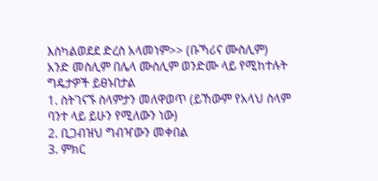እስካልወደደ ድረስ አላመነም>> (ቡኻሪና ሙስሊም)
አንድ መስሊም በሌላ ሙስሊም ወንድሙ ላይ የሚከተሉት ግዴታዎች ይፀኑበታል
1. ስትገናኙ ስላምታን መለዋወጥ (ይኸውም የአላህ ስላም ባንተ ላይ ይሁን የሚለውን ነው)
2. ቢጋብዝህ ግብዣውን መቀበል
3. ምክር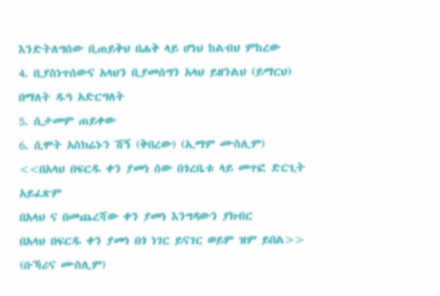እንድትለግሰው ቢጠይቅህ በሐቅ ላይ ሆነህ ከልብህ ምከረው
4. ቢያስነጥሰውና አላህን ቢያመሰግን አላህ ይዘንልህ (ይማርህ) በማለት ዱዓ አድርግለት
5. ሲታመም ጠይቀው
6. ሲሞት አስክሬኑን ሽኝ (ቅበረው) (ኢማም ሙስሊም)
<<በአላህ በፍርዱ ቀን ያመነ ሰው በጎረቤቱ ላይ መጥፎ ድርጊት አይፈጽም
በአላህ ና በመጨረሻው ቀን ያመነ እንግዳውን ያክብር
በአላህ በፍርዱ ቀን ያመነ በጎ ነገር ይናገር ወይም ዝም ይበል>> (ቡኻሪና ሙስሊም)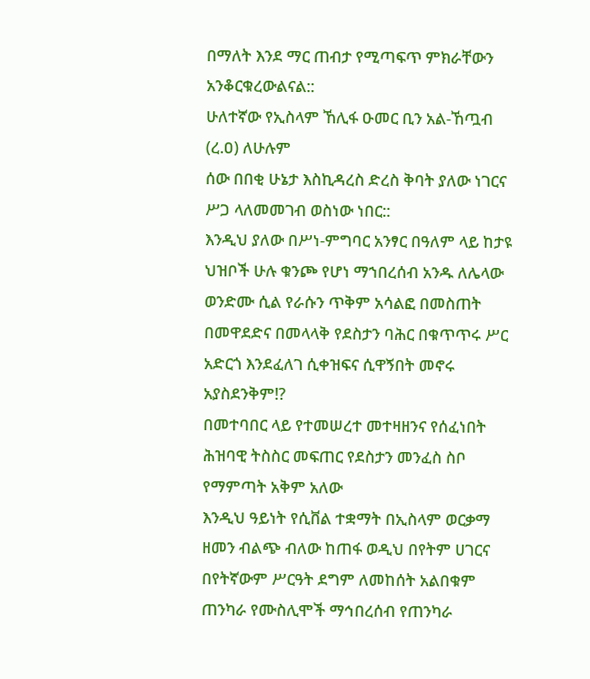በማለት እንደ ማር ጠብታ የሚጣፍጥ ምክራቸውን አንቆርቁረውልናል::
ሁለተኛው የኢስላም ኸሊፋ ዑመር ቢን አል-ኸጧብ (ረ.ዐ) ለሁሉም
ሰው በበቂ ሁኔታ እስኪዳረስ ድረስ ቅባት ያለው ነገርና ሥጋ ላለመመገብ ወስነው ነበር::
እንዲህ ያለው በሥነ-ምግባር አንፃር በዓለም ላይ ከታዩ ህዝቦች ሁሉ ቁንጮ የሆነ ማኀበረሰብ አንዱ ለሌላው ወንድሙ ሲል የራሱን ጥቅም አሳልፎ በመስጠት በመዋደድና በመላላቅ የደስታን ባሕር በቁጥጥሩ ሥር አድርጎ እንደፈለገ ሲቀዝፍና ሲዋኝበት መኖሩ አያስደንቅም!?
በመተባበር ላይ የተመሠረተ መተዛዘንና የሰፈነበት ሕዝባዊ ትስስር መፍጠር የደስታን መንፈስ ስቦ የማምጣት አቅም አለው
እንዲህ ዓይነት የሲቨል ተቋማት በኢስላም ወርቃማ ዘመን ብልጭ ብለው ከጠፋ ወዲህ በየትም ሀገርና
በየትኛውም ሥርዓት ደግም ለመከሰት አልበቁም ጠንካራ የሙስሊሞች ማኅበረሰብ የጠንካራ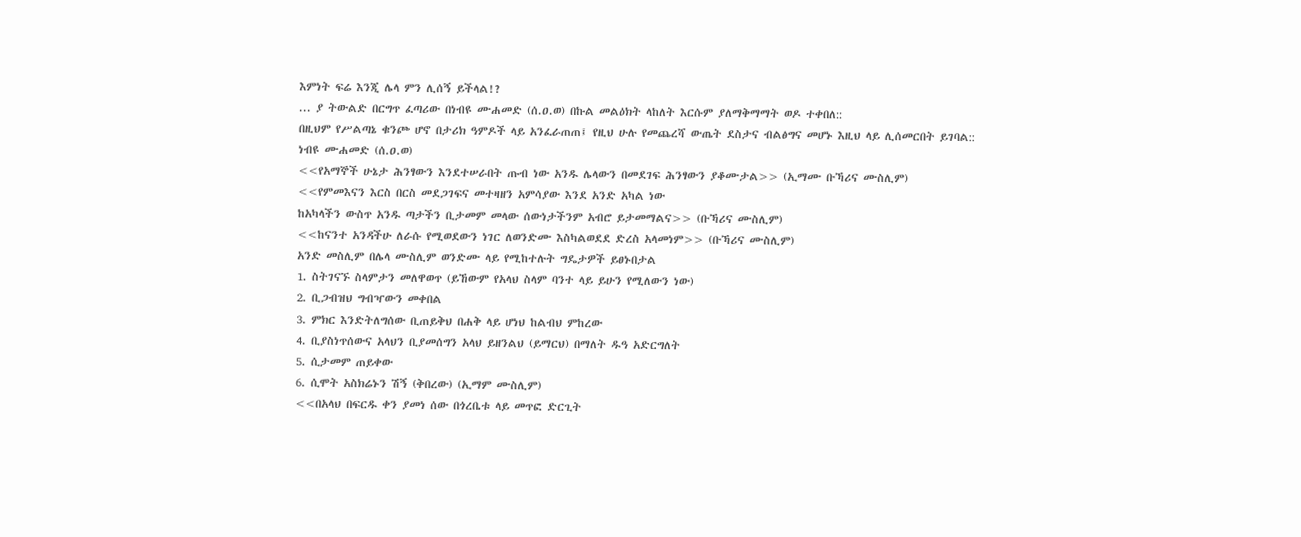እምነት ፍሬ እንጂ ሌላ ምን ሊሰኝ ይችላል!?
... ያ ትውልድ በርግጥ ፈጣሪው በነብዩ ሙሐመድ (ሰ.ዐ.ወ) በኩል መልዕክት ላከለት እርሱም ያለማቅማማት ወዶ ተቀበለ::
በዚህም የሥልጣኔ ቁንጮ ሆኖ በታሪክ ዓምዶች ላይ አንፈራጠጠ፤ የዚህ ሁሉ የመጨረሻ ውጤት ደስታና ብልፅግና መሆኑ እዚህ ላይ ሊሰመርበት ይገባል::
ነብዩ ሙሐመድ (ሰ.ዐ.ወ)
<<የአማኞች ሁኔታ ሕንፃውን እንደተሠራበት ጡብ ነው አንዱ ሌላውን በመደገፍ ሕንፃውን ያቆሙታል>> (ኢማሙ ቡኻሪና ሙስሊም)
<<የምመእናን እርስ በርስ መደጋገፍና መተዛዘን አምሳያው እንደ አንድ አካል ነው
ከአካላችን ውስጥ አንዱ ጣታችን ቢታመም መላው ሰውነታችንም አብሮ ይታመማልና>> (ቡኻሪና ሙስሊም)
<<ከናንተ አንዳችሁ ለራሱ የሚወደውን ነገር ለወንድሙ እስካልወደደ ድረስ አላመነም>> (ቡኻሪና ሙስሊም)
አንድ መስሊም በሌላ ሙስሊም ወንድሙ ላይ የሚከተሉት ግዴታዎች ይፀኑበታል
1. ስትገናኙ ስላምታን መለዋወጥ (ይኸውም የአላህ ስላም ባንተ ላይ ይሁን የሚለውን ነው)
2. ቢጋብዝህ ግብዣውን መቀበል
3. ምክር እንድትለግሰው ቢጠይቅህ በሐቅ ላይ ሆነህ ከልብህ ምከረው
4. ቢያስነጥሰውና አላህን ቢያመሰግን አላህ ይዘንልህ (ይማርህ) በማለት ዱዓ አድርግለት
5. ሲታመም ጠይቀው
6. ሲሞት አስክሬኑን ሽኝ (ቅበረው) (ኢማም ሙስሊም)
<<በአላህ በፍርዱ ቀን ያመነ ሰው በጎረቤቱ ላይ መጥፎ ድርጊት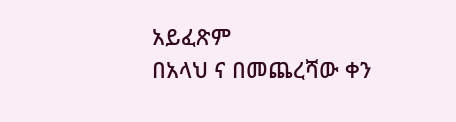አይፈጽም
በአላህ ና በመጨረሻው ቀን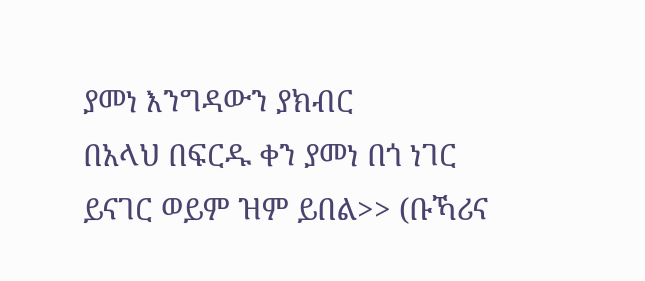ያመነ እንግዳውን ያክብር
በአላህ በፍርዱ ቀን ያመነ በጎ ነገር ይናገር ወይም ዝም ይበል>> (ቡኻሪና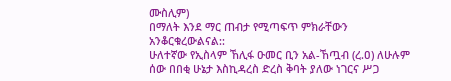ሙስሊም)
በማለት እንደ ማር ጠብታ የሚጣፍጥ ምክራቸውን አንቆርቁረውልናል::
ሁለተኛው የኢስላም ኸሊፋ ዑመር ቢን አል-ኸጧብ (ረ.ዐ) ለሁሉም
ሰው በበቂ ሁኔታ እስኪዳረስ ድረስ ቅባት ያለው ነገርና ሥጋ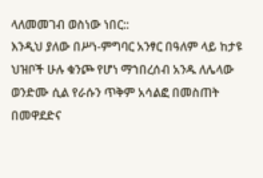ላለመመገብ ወስነው ነበር::
እንዲህ ያለው በሥነ-ምግባር አንፃር በዓለም ላይ ከታዩ ህዝቦች ሁሉ ቁንጮ የሆነ ማኀበረሰብ አንዱ ለሌላው ወንድሙ ሲል የራሱን ጥቅም አሳልፎ በመስጠት በመዋደድና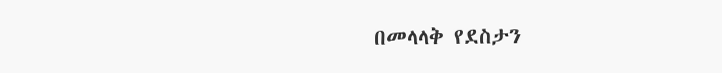በመላላቅ የደስታን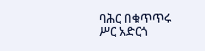ባሕር በቁጥጥሩ ሥር አድርጎ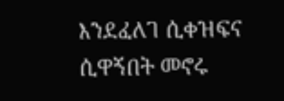እንደፈለገ ሲቀዝፍና ሲዋኝበት መኖሩ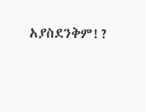አያስደንቅም!?